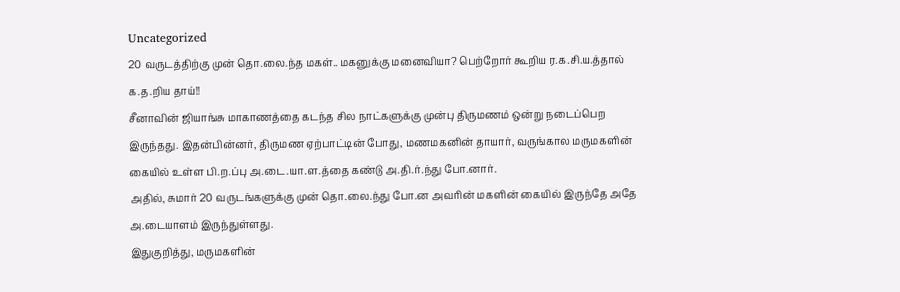Uncategorized
20 வருடத்திற்கு முன் தொ.லை.ந்த மகள்.. மகனுக்கு மனைவியா? பெற்றோர் கூறிய ர.க.சி.ய.த்தால் க.த.றிய தாய்!!
சீனாவின் ஜியாங்சு மாகாணத்தை கடந்த சில நாட்களுக்கு முன்பு திருமணம் ஒன்று நடைப்பெற இருந்தது. இதன்பின்னர், திருமண ஏற்பாட்டின் போது, மணமகனின் தாயார், வருங்கால மருமகளின் கையில் உள்ள பி.ற.ப்பு அ.டை.யா.ள.த்தை கண்டு அ.தி.ர்.ந்து போ.னார்.
அதில், சுமார் 20 வருடங்களுக்கு முன் தொ.லை.ந்து போ.ன அவரின் மகளின் கையில் இருந்தே அதே அ.டையாளம் இருந்துள்ளது.
இதுகுறித்து, மருமகளின்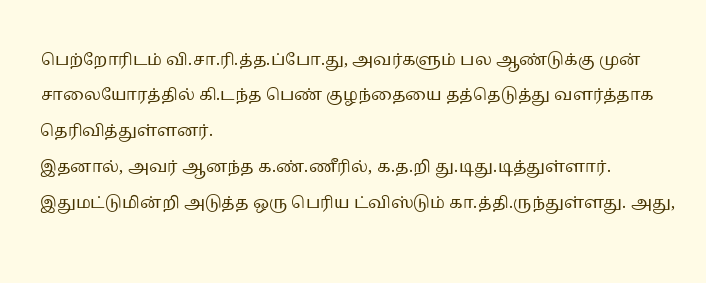பெற்றோரிடம் வி.சா.ரி.த்த.ப்போ.து, அவர்களும் பல ஆண்டுக்கு முன் சாலையோரத்தில் கி.டந்த பெண் குழந்தையை தத்தெடுத்து வளர்த்தாக தெரிவித்துள்ளனர்.
இதனால், அவர் ஆனந்த க.ண்.ணீரில், க.த.றி து.டிது.டித்துள்ளார். இதுமட்டுமின்றி அடுத்த ஒரு பெரிய ட்விஸ்டும் கா.த்தி.ருந்துள்ளது. அது,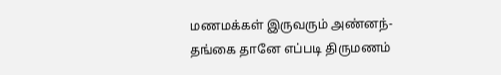மணமக்கள் இருவரும் அண்னந்- தங்கை தானே எப்படி திருமணம்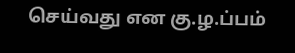செய்வது என கு.ழ.ப்பம்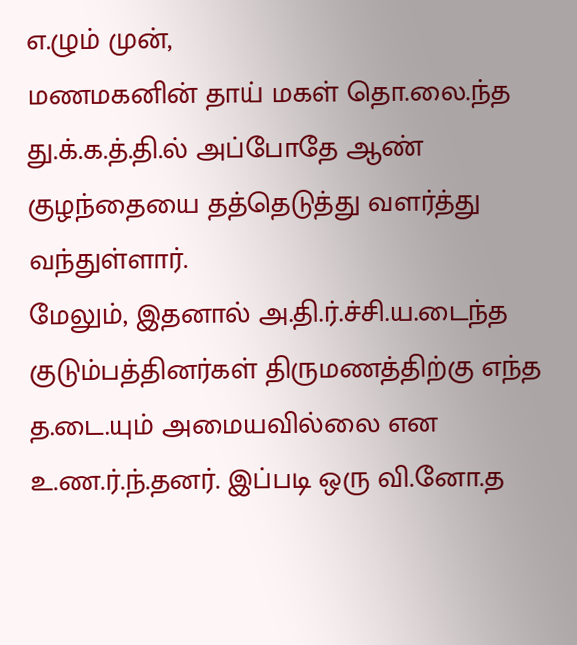எ.ழும் முன்,
மணமகனின் தாய் மகள் தொ.லை.ந்த து.க்.க.த்.தி.ல் அப்போதே ஆண் குழந்தையை தத்தெடுத்து வளர்த்து வந்துள்ளார்.
மேலும், இதனால் அ.தி.ர்.ச்சி.ய.டைந்த குடும்பத்தினர்கள் திருமணத்திற்கு எந்த த.டை.யும் அமையவில்லை என உ.ண.ர்.ந்.தனர். இப்படி ஒரு வி.னோ.த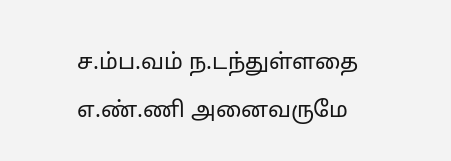ச.ம்ப.வம் ந.டந்துள்ளதை எ.ண்.ணி அனைவருமே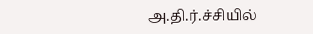அ.தி.ர்.ச்சியில்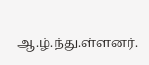ஆ.ழ்.ந்து.ள்ளனர்.